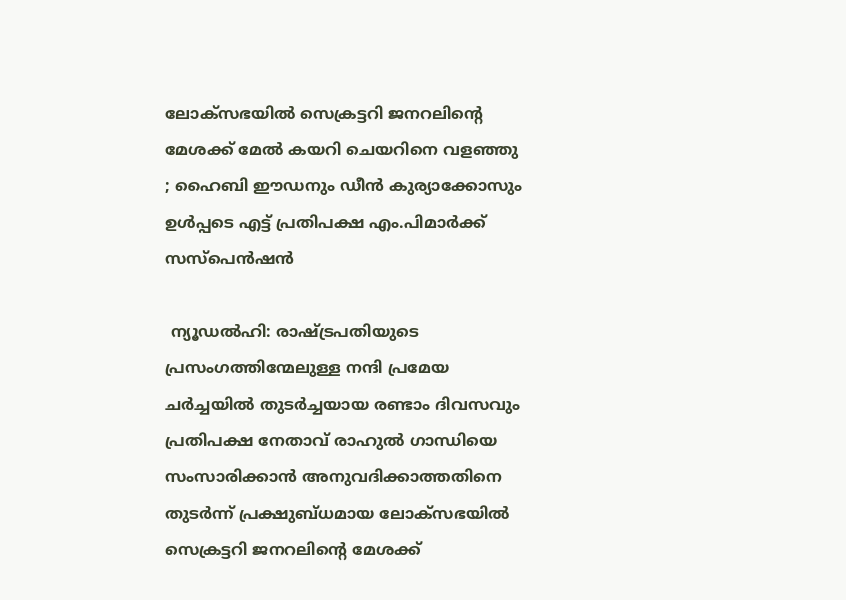ലോക്സഭയിൽ സെക്രട്ടറി ജനറലിന്റെ മേശക്ക് മേൽ കയറി ചെയറിനെ വളഞ്ഞു ; ഹൈബി ഈഡനും ഡീൻ കുര്യാക്കോസും ഉൾപ്പടെ എട്ട് പ്രതിപക്ഷ എം.പിമാർക്ക് സസ്പെൻഷൻ

 ന്യൂഡൽഹി: രാഷ്ട്രപതിയുടെ പ്രസംഗത്തിന്മേലുള്ള നന്ദി പ്രമേയ ചർച്ചയിൽ തുടർച്ചയായ രണ്ടാം ദിവസവും പ്രതിപക്ഷ നേതാവ് രാഹുൽ ഗാന്ധിയെ സംസാരിക്കാൻ അനുവദിക്കാത്തതിനെ തുടർന്ന് പ്രക്ഷുബ്ധമായ ലോക്സഭയിൽ സെക്രട്ടറി ജനറലിന്റെ മേശക്ക്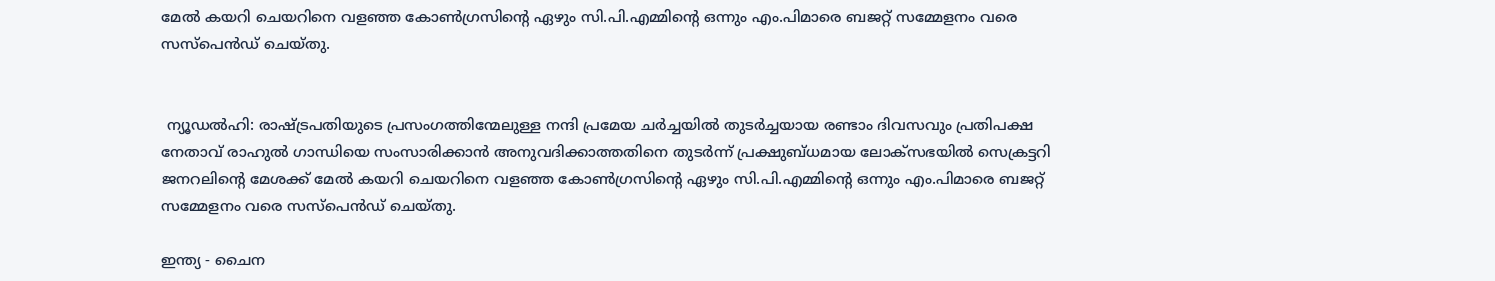മേൽ കയറി ചെയറിനെ വളഞ്ഞ കോൺഗ്രസിന്റെ ഏഴും സി.പി.എമ്മിന്റെ ഒന്നും എം.പിമാരെ ബജറ്റ് സമ്മേളനം വരെ സസ്പെൻഡ് ചെയ്തു.


 ന്യൂഡൽഹി: രാഷ്ട്രപതിയുടെ പ്രസംഗത്തിന്മേലുള്ള നന്ദി പ്രമേയ ചർച്ചയിൽ തുടർച്ചയായ രണ്ടാം ദിവസവും പ്രതിപക്ഷ നേതാവ് രാഹുൽ ഗാന്ധിയെ സംസാരിക്കാൻ അനുവദിക്കാത്തതിനെ തുടർന്ന് പ്രക്ഷുബ്ധമായ ലോക്സഭയിൽ സെക്രട്ടറി ജനറലിന്റെ മേശക്ക് മേൽ കയറി ചെയറിനെ വളഞ്ഞ കോൺഗ്രസിന്റെ ഏഴും സി.പി.എമ്മിന്റെ ഒന്നും എം.പിമാരെ ബജറ്റ് സമ്മേളനം വരെ സസ്പെൻഡ് ചെയ്തു.

ഇന്ത്യ - ചൈന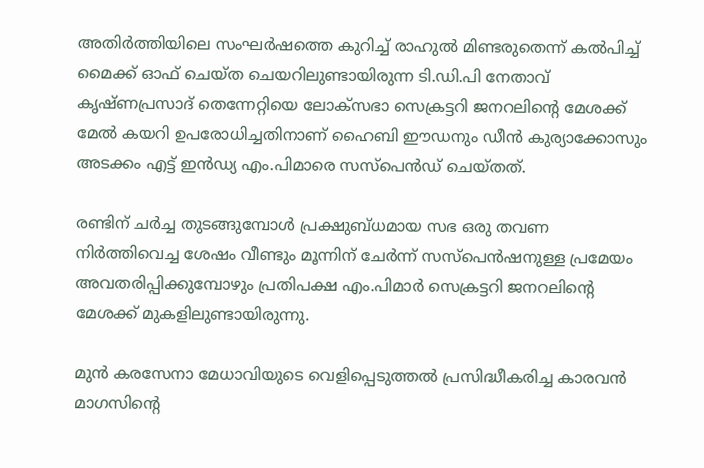അതിർത്തിയിലെ സംഘർഷത്തെ കുറിച്ച് രാഹുൽ മിണ്ടരുതെന്ന് കൽപിച്ച് മൈക്ക് ഓഫ് ചെയ്ത ചെയറിലുണ്ടായിരുന്ന ടി.ഡി.പി നേതാവ് കൃഷ്ണപ്രസാദ് തെന്നേറ്റിയെ ലോക്സഭാ സെക്രട്ടറി ജനറലിന്റെ മേശക്ക് മേൽ കയറി ഉപരോധിച്ചതിനാണ് ഹൈബി ഈഡനും ഡീൻ കുര്യാക്കോസും അടക്കം എട്ട് ഇൻഡ്യ എം.പിമാരെ സസ്പെൻഡ് ചെയ്തത്.

രണ്ടിന് ചർച്ച തുടങ്ങുമ്പോൾ പ്രക്ഷുബ്ധമായ സഭ ഒരു തവണ നിർത്തിവെച്ച ശേഷം വീണ്ടും മൂന്നിന് ചേർന്ന് സസ്പെൻഷനുള്ള പ്രമേയം അവതരിപ്പിക്കുമ്പോഴും പ്രതിപക്ഷ എം.പിമാർ സെക്രട്ടറി ജനറലിന്റെ മേശക്ക് മുകളിലുണ്ടായിരുന്നു.

മുൻ കരസേനാ മേധാവിയുടെ വെളിപ്പെടുത്തൽ പ്രസിദ്ധീകരിച്ച കാരവൻ മാഗസിന്റെ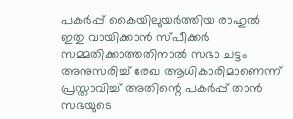പകർപ്പ് കൈയിലുയർത്തിയ രാഹുൽ ഇതു വായിക്കാൻ സ്പീക്കർ സമ്മതിക്കാത്തതിനാൽ സഭാ ചട്ടം അനുസരിച്ച് രേഖ ആധികാരിമാണെന്ന് പ്രസ്താവിച്ച് അതിന്റെ പകർപ്പ് താൻ സഭയുടെ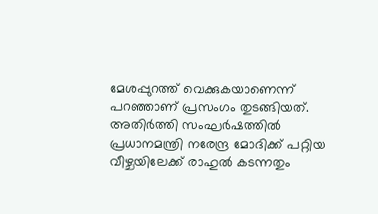മേശപ്പുറത്ത് വെക്കുകയാണെന്ന് പറഞ്ഞാണ് പ്രസംഗം തുടങ്ങിയത്. അതിർത്തി സംഘർഷത്തിൽ പ്രധാനമന്ത്രി നരേന്ദ്ര മോദിക്ക് പറ്റിയ വീഴ്ചയിലേക്ക് രാഹുൽ കടന്നതും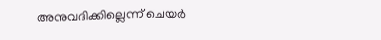അനുവദിക്കില്ലെന്ന് ചെയർ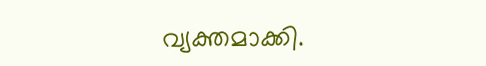വ്യക്തമാക്കി.